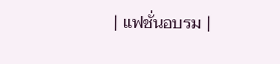| แฟชั่นอบรม |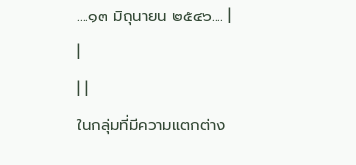....๑๓ มิถุนายน ๒๕๔๖.... |
|
| |
ในกลุ่มที่มีความแตกต่าง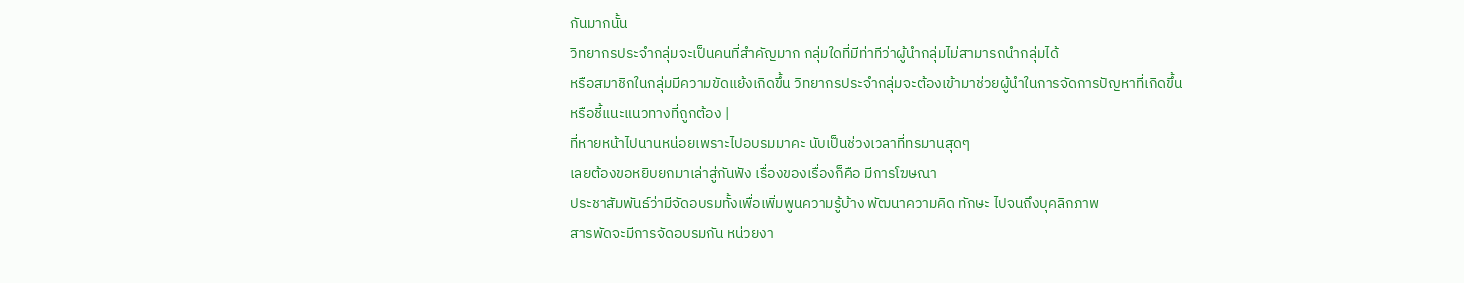กันมากนั้น
วิทยากรประจำกลุ่มจะเป็นคนที่สำคัญมาก กลุ่มใดที่มีท่าทีว่าผู้นำกลุ่มไม่สามารถนำกลุ่มได้
หรือสมาชิกในกลุ่มมีความขัดแย้งเกิดขึ้น วิทยากรประจำกลุ่มจะต้องเข้ามาช่วยผู้นำในการจัดการปัญหาที่เกิดขึ้น
หรือชี้แนะแนวทางที่ถูกต้อง |
ที่หายหน้าไปนานหน่อยเพราะไปอบรมมาคะ นับเป็นช่วงเวลาที่ทรมานสุดๆ
เลยต้องขอหยิบยกมาเล่าสู่กันฟัง เรื่องของเรื่องก็คือ มีการโฆษณา
ประชาสัมพันธ์ว่ามีจัดอบรมทั้งเพื่อเพิ่มพูนความรู้บ้าง พัฒนาความคิด ทักษะ ไปจนถึงบุคลิกภาพ
สารพัดจะมีการจัดอบรมกัน หน่วยงา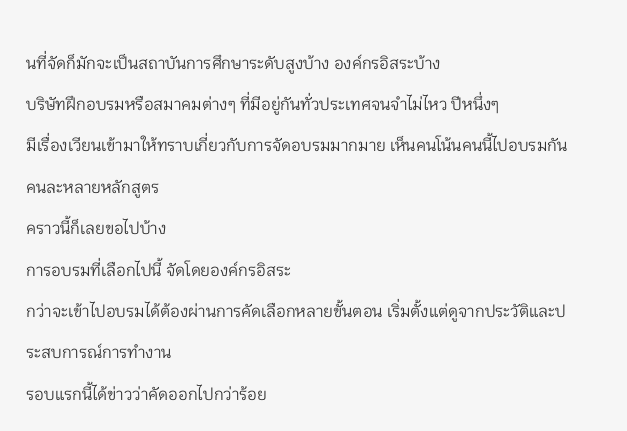นที่จัดก็มักจะเป็นสถาบันการศึกษาระดับสูงบ้าง องค์กรอิสระบ้าง
บริษัทฝึกอบรมหรือสมาคมต่างๆ ที่มีอยู่กันทั่วประเทศจนจำไม่ไหว ปีหนึ่งๆ
มีเรื่องเวียนเข้ามาให้ทราบเกี่ยวกับการจัดอบรมมากมาย เห็นคนโน้นคนนี้ไปอบรมกันคนละหลายหลักสูตร
คราวนี้ก็เลยขอไปบ้าง
การอบรมที่เลือกไปนี้ จัดโดยองค์กรอิสระ
กว่าจะเข้าไปอบรมได้ต้องผ่านการคัดเลือกหลายขั้นตอน เริ่มตั้งแต่ดูจากประวัติและประสบการณ์การทำงาน
รอบแรกนี้ได้ข่าวว่าคัดออกไปกว่าร้อย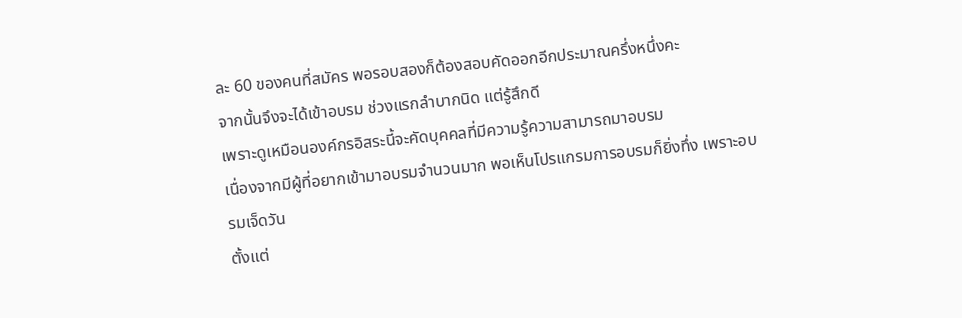ละ 60 ของคนที่สมัคร พอรอบสองก็ต้องสอบคัดออกอีกประมาณครึ่งหนึ่งคะ
จากนั้นจึงจะได้เข้าอบรม ช่วงแรกลำบากนิด แต่รู้สึกดี
เพราะดูเหมือนองค์กรอิสระนี้จะคัดบุคคลที่มีความรู้ความสามารถมาอบรม
เนื่องจากมีผู้ที่อยากเข้ามาอบรมจำนวนมาก พอเห็นโปรแกรมการอบรมก็ยิ่งทึ่ง เพราะอบรมเจ็ดวัน
ตั้งแต่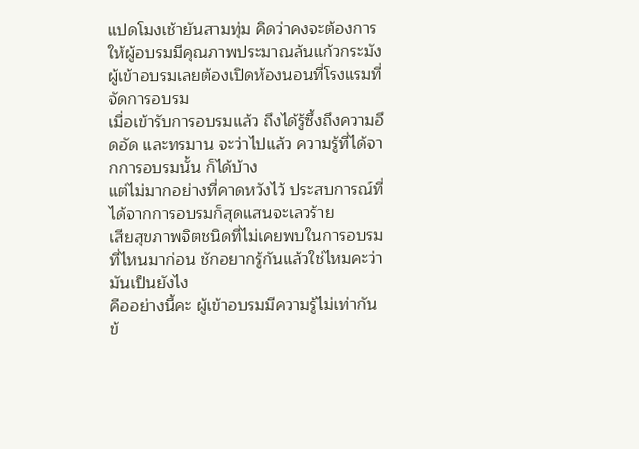แปดโมงเช้ายันสามทุ่ม คิดว่าคงจะต้องการให้ผู้อบรมมีคุณภาพประมาณล้นแก้วกระมัง
ผู้เข้าอบรมเลยต้องเปิดห้องนอนที่โรงแรมที่จัดการอบรม
เมื่อเข้ารับการอบรมแล้ว ถึงได้รู้ซึ้งถึงความอึดอัด และทรมาน จะว่าไปแล้ว ความรู้ที่ได้จากการอบรมนั้น ก็ได้บ้าง
แต่ไม่มากอย่างที่คาดหวังไว้ ประสบการณ์ที่ได้จากการอบรมก็สุดแสนจะเลวร้าย
เสียสุขภาพจิตชนิดที่ไม่เคยพบในการอบรมที่ไหนมาก่อน ชักอยากรู้กันแล้วใช่ไหมคะว่ามันเป็นยังไง
คืออย่างนี้คะ ผู้เข้าอบรมมีความรู้ไม่เท่ากัน ข้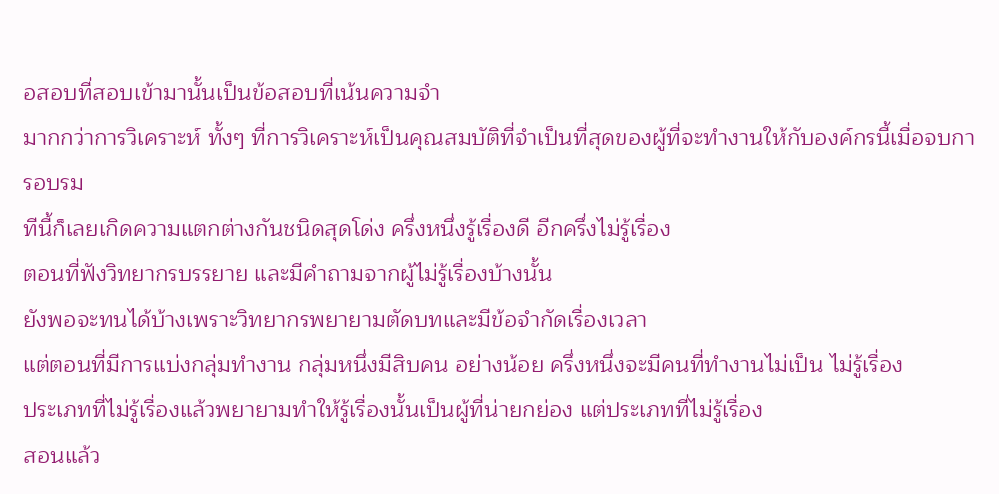อสอบที่สอบเข้ามานั้นเป็นข้อสอบที่เน้นความจำ
มากกว่าการวิเคราะห์ ทั้งๆ ที่การวิเคราะห์เป็นคุณสมบัติที่จำเป็นที่สุดของผู้ที่จะทำงานให้กับองค์กรนี้เมื่อจบการอบรม
ทีนี้ก็เลยเกิดความแตกต่างกันชนิดสุดโด่ง ครึ่งหนึ่งรู้เรื่องดี อีกครึ่งไม่รู้เรื่อง
ตอนที่ฟังวิทยากรบรรยาย และมีคำถามจากผู้ไม่รู้เรื่องบ้างนั้น
ยังพอจะทนได้บ้างเพราะวิทยากรพยายามตัดบทและมีข้อจำกัดเรื่องเวลา
แต่ตอนที่มีการแบ่งกลุ่มทำงาน กลุ่มหนึ่งมีสิบคน อย่างน้อย ครึ่งหนึ่งจะมีคนที่ทำงานไม่เป็น ไม่รู้เรื่อง
ประเภทที่ไม่รู้เรื่องแล้วพยายามทำให้รู้เรื่องนั้นเป็นผู้ที่น่ายกย่อง แต่ประเภทที่ไม่รู้เรื่อง
สอนแล้ว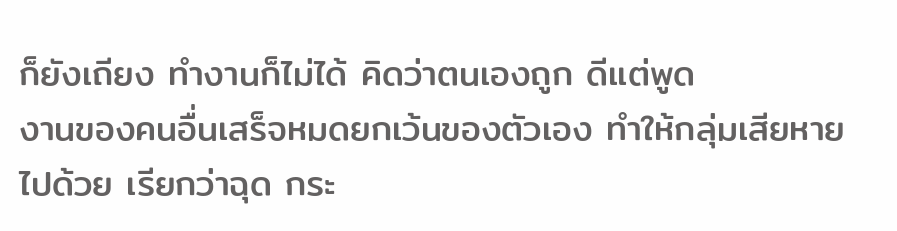ก็ยังเถียง ทำงานก็ไม่ได้ คิดว่าตนเองถูก ดีแต่พูด
งานของคนอื่นเสร็จหมดยกเว้นของตัวเอง ทำให้กลุ่มเสียหายไปด้วย เรียกว่าฉุด กระ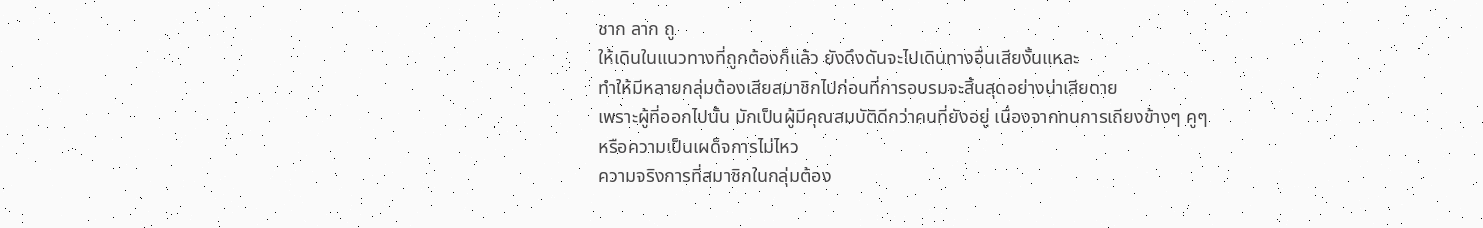ชาก ลาก ถู
ให้เดินในแนวทางที่ถูกต้องก็แล้ว ยังดึงดันจะไปเดินทางอื่นเสียงั้นแหละ
ทำให้มีหลายกลุ่มต้องเสียสมาชิกไปก่อนที่การอบรมจะสิ้นสุดอย่างน่าเสียดาย
เพราะผู้ที่ออกไปนั้น มักเป็นผู้มีคุณสมบัติดีกว่าคนที่ยังอยู่ เนื่องจากทนการเถียงข้างๆ คูๆ
หรือความเป็นเผด็จการไม่ไหว
ความจริงการที่สมาชิกในกลุ่มต้อง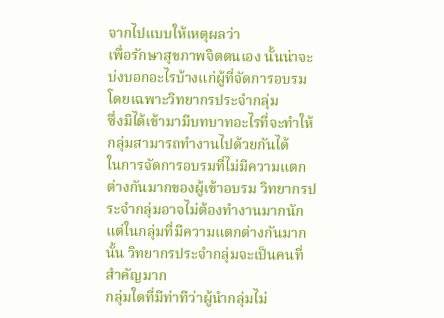จากไปแบบให้เหตุผลว่า
เพื่อรักษาสุขภาพจิตตนเอง นั้นน่าจะบ่งบอกอะไรบ้างแก่ผู้ที่จัดการอบรม โดยเฉพาะวิทยากรประจำกลุ่ม
ซึ่งมิได้เข้ามามีบทบาทอะไรที่จะทำให้กลุ่มสามารถทำงานไปด้วยกันได้
ในการจัดการอบรมที่ไม่มีความแตกต่างกันมากของผู้เข้าอบรม วิทยากรประจำกลุ่มอาจไม่ต้องทำงานมากนัก
แต่ในกลุ่มที่มีความแตกต่างกันมากนั้น วิทยากรประจำกลุ่มจะเป็นคนที่สำคัญมาก
กลุ่มใดที่มีท่าทีว่าผู้นำกลุ่มไม่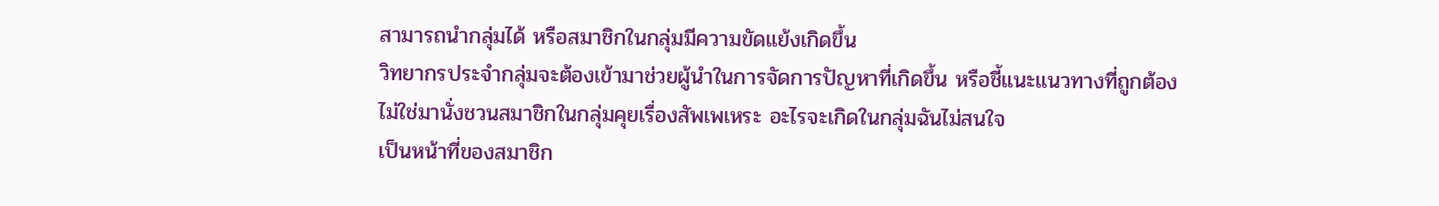สามารถนำกลุ่มได้ หรือสมาชิกในกลุ่มมีความขัดแย้งเกิดขึ้น
วิทยากรประจำกลุ่มจะต้องเข้ามาช่วยผู้นำในการจัดการปัญหาที่เกิดขึ้น หรือชี้แนะแนวทางที่ถูกต้อง
ไม่ใช่มานั่งชวนสมาชิกในกลุ่มคุยเรื่องสัพเพเหระ อะไรจะเกิดในกลุ่มฉันไม่สนใจ
เป็นหน้าที่ของสมาชิก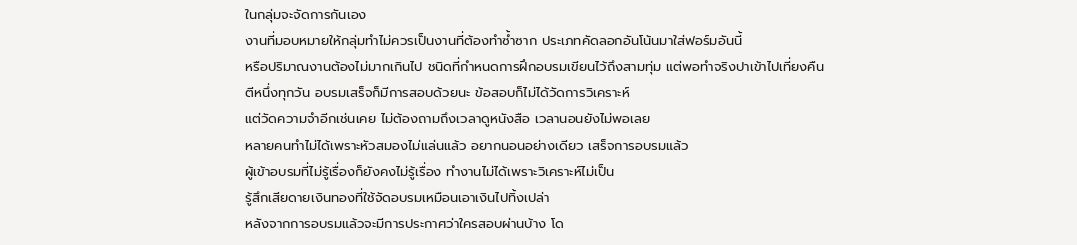ในกลุ่มจะจัดการกันเอง
งานที่มอบหมายให้กลุ่มทำไม่ควรเป็นงานที่ต้องทำซ้ำซาก ประเภทคัดลอกอันโน้นมาใส่ฟอร์มอันนี้
หรือปริมาณงานต้องไม่มากเกินไป ชนิดที่กำหนดการฝึกอบรมเขียนไว้ถึงสามทุ่ม แต่พอทำจริงปาเข้าไปเที่ยงคืน
ตีหนึ่งทุกวัน อบรมเสร็จก็มีการสอบด้วยนะ ข้อสอบก็ไม่ได้วัดการวิเคราะห์
แต่วัดความจำอีกเช่นเคย ไม่ต้องถามถึงเวลาดูหนังสือ เวลานอนยังไม่พอเลย
หลายคนทำไม่ได้เพราะหัวสมองไม่แล่นแล้ว อยากนอนอย่างเดียว เสร็จการอบรมแล้ว
ผู้เข้าอบรมที่ไม่รู้เรื่องก็ยังคงไม่รู้เรื่อง ทำงานไม่ได้เพราะวิเคราะห์ไม่เป็น
รู้สึกเสียดายเงินทองที่ใช้จัดอบรมเหมือนเอาเงินไปทิ้งเปล่า
หลังจากการอบรมแล้วจะมีการประกาศว่าใครสอบผ่านบ้าง โด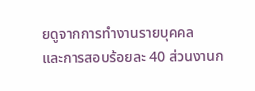ยดูจากการทำงานรายบุคคล
และการสอบร้อยละ 40 ส่วนงานก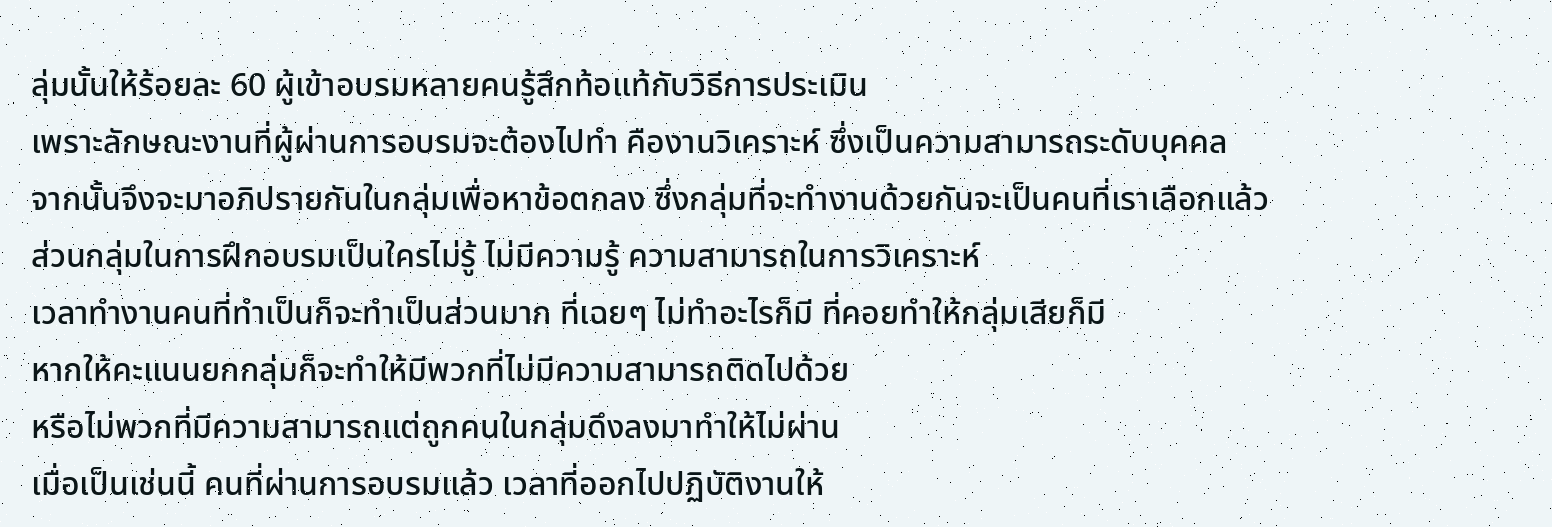ลุ่มนั้นให้ร้อยละ 60 ผู้เข้าอบรมหลายคนรู้สึกท้อแท้กับวิธีการประเมิน
เพราะลักษณะงานที่ผู้ผ่านการอบรมจะต้องไปทำ คืองานวิเคราะห์ ซึ่งเป็นความสามารถระดับบุคคล
จากนั้นจึงจะมาอภิปรายกันในกลุ่มเพื่อหาข้อตกลง ซึ่งกลุ่มที่จะทำงานด้วยกันจะเป็นคนที่เราเลือกแล้ว
ส่วนกลุ่มในการฝึกอบรมเป็นใครไม่รู้ ไม่มีความรู้ ความสามารถในการวิเคราะห์
เวลาทำงานคนที่ทำเป็นก็จะทำเป็นส่วนมาก ที่เฉยๆ ไม่ทำอะไรก็มี ที่คอยทำให้กลุ่มเสียก็มี
หากให้คะแนนยกกลุ่มก็จะทำให้มีพวกที่ไม่มีความสามารถติดไปด้วย
หรือไม่พวกที่มีความสามารถแต่ถูกคนในกลุ่มดึงลงมาทำให้ไม่ผ่าน
เมื่อเป็นเช่นนี้ คนที่ผ่านการอบรมแล้ว เวลาที่ออกไปปฏิบัติงานให้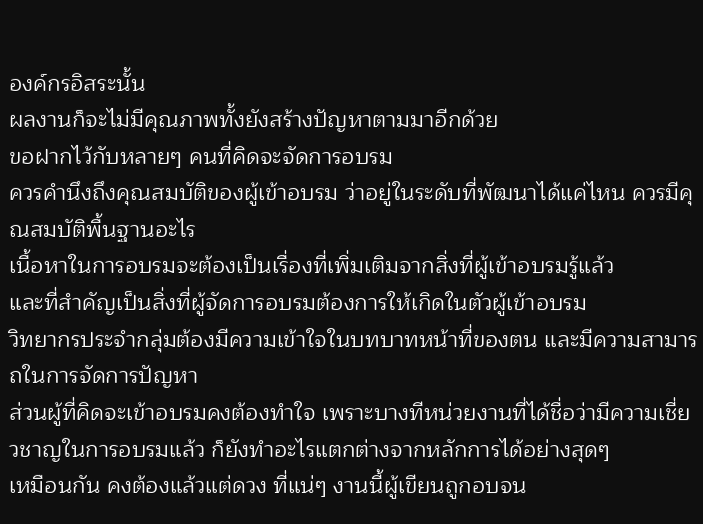องค์กรอิสระนั้น
ผลงานก็จะไม่มีคุณภาพทั้งยังสร้างปัญหาตามมาอีกด้วย
ขอฝากไว้กับหลายๆ คนที่คิดจะจัดการอบรม
ควรคำนึงถึงคุณสมบัติของผู้เข้าอบรม ว่าอยู่ในระดับที่พัฒนาได้แค่ไหน ควรมีคุณสมบัติพื้นฐานอะไร
เนื้อหาในการอบรมจะต้องเป็นเรื่องที่เพิ่มเติมจากสิ่งที่ผู้เข้าอบรมรู้แล้ว
และที่สำคัญเป็นสิ่งที่ผู้จัดการอบรมต้องการให้เกิดในตัวผู้เข้าอบรม
วิทยากรประจำกลุ่มต้องมีความเข้าใจในบทบาทหน้าที่ของตน และมีความสามารถในการจัดการปัญหา
ส่วนผู้ที่คิดจะเข้าอบรมคงต้องทำใจ เพราะบางทีหน่วยงานที่ได้ชื่อว่ามีความเชี่ยวชาญในการอบรมแล้ว ก็ยังทำอะไรแตกต่างจากหลักการได้อย่างสุดๆ
เหมือนกัน คงต้องแล้วแต่ดวง ที่แน่ๆ งานนี้ผู้เขียนถูกอบจน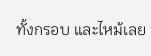ทั้งกรอบ และไหม้เลย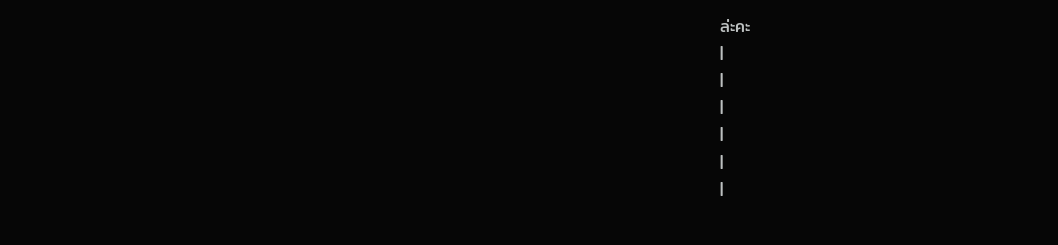ล่ะคะ
|
|
|
|
|
|